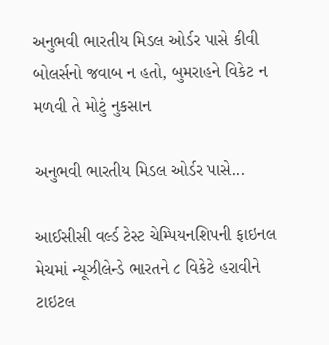અનુભવી ભારતીય મિડલ ઓર્ડર પાસે કીવી બોલર્સનો જવાબ ન હતો, બુમરાહને વિકેટ ન મળવી તે મોટું નુકસાન

અનુભવી ભારતીય મિડલ ઓર્ડર પાસે...

આઈસીસી વર્લ્ડ ટેસ્ટ ચેમ્પિયનશિપની ફાઇનલ મેચમાં ન્યૂઝીલેન્ડે ભારતને ૮ વિકેટે હરાવીને ટાઇટલ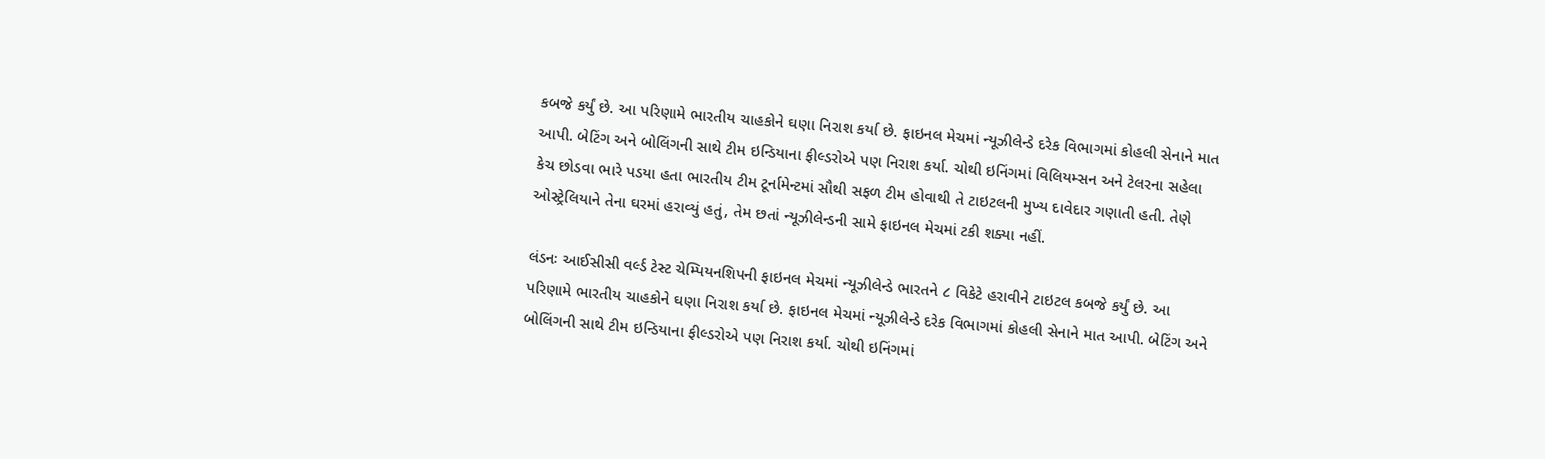કબજે કર્યું છે. આ પરિણામે ભારતીય ચાહકોને ઘણા નિરાશ કર્યા છે. ફાઇનલ મેચમાં ન્યૂઝીલેન્ડે દરેક વિભાગમાં કોહલી સેનાને માત આપી. બેટિંગ અને બોલિંગની સાથે ટીમ ઇન્ડિયાના ફીલ્ડરોએ પણ નિરાશ કર્યા. ચોથી ઇનિંગમાં વિલિયમ્સન અને ટેલરના સહેલા કેચ છોડવા ભારે પડયા હતા ભારતીય ટીમ ટૂર્નામેન્ટમાં સૌથી સફળ ટીમ હોવાથી તે ટાઇટલની મુખ્ય દાવેદાર ગણાતી હતી. તેણે ઓસ્ટ્રેલિયાને તેના ઘરમાં હરાવ્યું હતું, તેમ છતાં ન્યૂઝીલેન્ડની સામે ફાઇનલ મેચમાં ટકી શક્યા નહીં.

લંડનઃ આઈસીસી વર્લ્ડ ટેસ્ટ ચેમ્પિયનશિપની ફાઇનલ મેચમાં ન્યૂઝીલેન્ડે ભારતને ૮ વિકેટે હરાવીને ટાઇટલ કબજે કર્યું છે. આ પરિણામે ભારતીય ચાહકોને ઘણા નિરાશ કર્યા છે. ફાઇનલ મેચમાં ન્યૂઝીલેન્ડે દરેક વિભાગમાં કોહલી સેનાને માત આપી. બેટિંગ અને બોલિંગની સાથે ટીમ ઇન્ડિયાના ફીલ્ડરોએ પણ નિરાશ કર્યા. ચોથી ઇનિંગમાં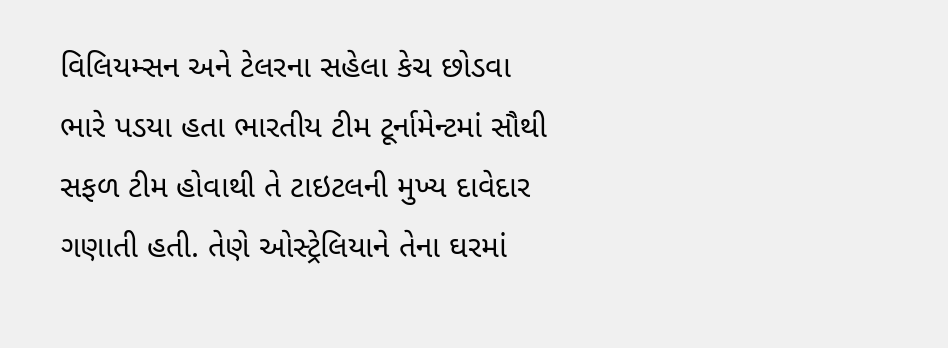વિલિયમ્સન અને ટેલરના સહેલા કેચ છોડવા ભારે પડયા હતા ભારતીય ટીમ ટૂર્નામેન્ટમાં સૌથી સફળ ટીમ હોવાથી તે ટાઇટલની મુખ્ય દાવેદાર ગણાતી હતી. તેણે ઓસ્ટ્રેલિયાને તેના ઘરમાં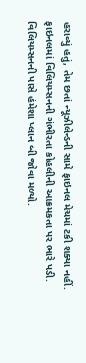હરાવ્યું હતું, તેમ છતાં ન્યૂઝીલેન્ડની સામે ફાઇનલ મેચમાં ટકી શક્યા નહીં.
ફાઇનલમાં વિલિયમ્સનની ગંભીરતા કોહલીની આક્રમકતા પર ભારે પડી. વિલિયમ્સનની પાસે હંમેશા પ્લાન બી જોવા મળ્યો.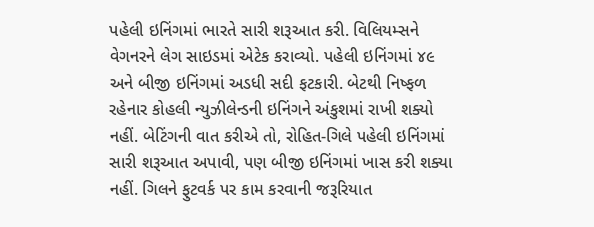પહેલી ઇનિંગમાં ભારતે સારી શરૂઆત કરી. વિલિયમ્સને વેગનરને લેગ સાઇડમાં એટેક કરાવ્યો. પહેલી ઇનિંગમાં ૪૯ અને બીજી ઇનિંગમાં અડધી સદી ફટકારી. બેટથી નિષ્ફળ રહેનાર કોહલી ન્યુઝીલેન્ડની ઇનિંગને અંકુશમાં રાખી શક્યો નહીં. બેટિંગની વાત કરીએ તો, રોહિત-ગિલે પહેલી ઇનિંગમાં સારી શરૂઆત અપાવી, પણ બીજી ઇનિંગમાં ખાસ કરી શક્યા નહીં. ગિલને ફુટવર્ક પર કામ કરવાની જરૂરિયાત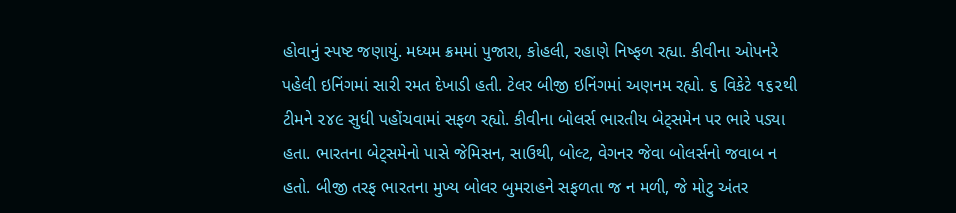હોવાનું સ્પષ્ટ જણાયું. મધ્યમ ક્રમમાં પુજારા, કોહલી, રહાણે નિષ્ફળ રહ્યા. કીવીના ઓપનરે પહેલી ઇનિંગમાં સારી રમત દેખાડી હતી. ટેલર બીજી ઇનિંગમાં અણનમ રહ્યો. ૬ વિકેટે ૧૬૨થી ટીમને ૨૪૯ સુધી પહોંચવામાં સફળ રહ્યો. કીવીના બોલર્સ ભારતીય બેટ્સમેન પર ભારે પડ્યા હતા. ભારતના બેટ્સમેનો પાસે જેમિસન, સાઉથી, બોલ્ટ, વેગનર જેવા બોલર્સનો જવાબ ન હતો. બીજી તરફ ભારતના મુખ્ય બોલર બુમરાહને સફળતા જ ન મળી, જે મોટુ અંતર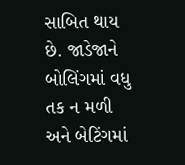સાબિત થાય છે. જાડેજાને બોલિંગમાં વધુ તક ન મળી અને બેટિંગમાં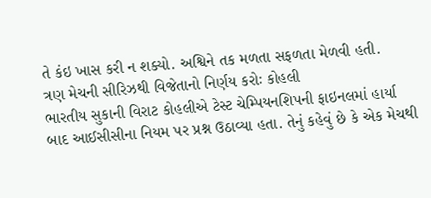તે કંઇ ખાસ કરી ન શક્યો. અશ્વિને તક મળતા સફળતા મેળવી હતી.
ત્રણ મેચની સીરિઝથી વિજેતાનો નિર્ણય કરોઃ કોહલી
ભારતીય સુકાની વિરાટ કોહલીએ ટેસ્ટ ચેમ્પિયનશિપની ફાઇનલમાં હાર્યા બાદ આઈસીસીના નિયમ પર પ્રશ્ન ઉઠાવ્યા હતા. તેનું કહેવું છે કે એક મેચથી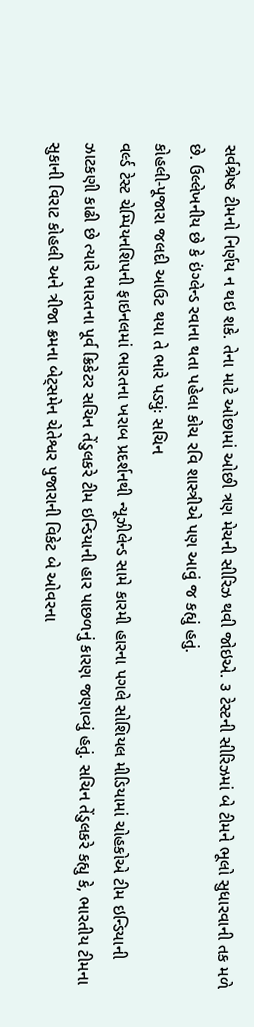સર્વશ્રેષ્ઠ ટીમનો નિર્ણય ન થઇ શકે. તેના માટે ઓછામાં ઓછી ત્રણ મેચની સીરિઝ થવી જોઇએ. ૩ ટેસ્ટની સીરિઝમાં બે ટીમને ભૂલો સુધારવાની તક મળે છે. ઉલ્લેખનીય છે કે ઇંગ્લેન્ડ રવાના થતા પહેલા કોચ રવિ શાસ્ત્રીએ પણ આવું જ કહ્યું હતું.
કોહલી-પૂજારા જલદી આઉટ થયા તે ભારે પડ્યુંઃ સચિન
વર્લ્ડ ટેસ્ટ ચેમ્પિયનશિપની ફાઇનલમાં ભારતના ખરાબ પ્રદર્શનથી ન્યૂઝીલેન્ડ સામે કારમી હારના પગલે સોશિયલ મીડિયામાં ચોહકોએ ટીમ ઇન્ડિયાની ઝાટકણી કાઢી છે ત્યારે ભારતના પૂર્વ ક્રિકેટર સચિન તેંડુલકરે ટીમ ઇન્ડિયાની હાર પાછળનું કારણ જણાવ્યું હતું. સચિન તેંડુલકરે કહ્યુ કે, ભારતીય ટીમના સુકાની વિરાટ કોહલી અને ત્રીજા ક્રમના બેટ્સમેન ચેતેશ્વર પુજારાની વિકેટ બે ઓવરના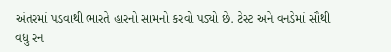અંતરમાં પડવાથી ભારતે હારનો સામનો કરવો પડ્યો છે. ટેસ્ટ અને વનડેમાં સૌથી વધુ રન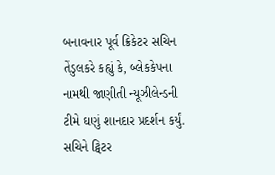બનાવનાર પૂર્વ ક્રિકેટર સચિન તેંડુલકરે કહ્યું કે, બ્લેકકેપના નામથી જાણીતી ન્યૂઝીલેન્ડની ટીમે ઘણું શાનદાર પ્રદર્શન કર્યું.
સચિને ટ્વિટર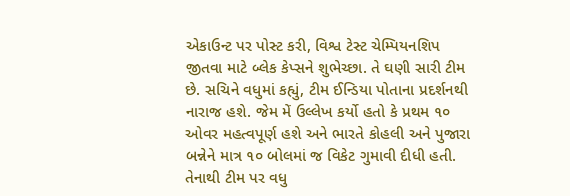એકાઉન્ટ પર પોસ્ટ કરી, વિશ્વ ટેસ્ટ ચેમ્પિયનશિપ જીતવા માટે બ્લેક કેપ્સને શુભેચ્છા. તે ઘણી સારી ટીમ છે. સચિને વધુમાં કહ્યું, ટીમ ઈન્ડિયા પોતાના પ્રદર્શનથી નારાજ હશે. જેમ મેં ઉલ્લેખ કર્યો હતો કે પ્રથમ ૧૦ ઓવર મહત્વપૂર્ણ હશે અને ભારતે કોહલી અને પુજારા બન્નેને માત્ર ૧૦ બોલમાં જ વિકેટ ગુમાવી દીધી હતી. તેનાથી ટીમ પર વધુ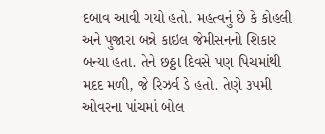દબાવ આવી ગયો હતો. મહત્વનું છે કે કોહલી અને પુજારા બન્ને કાઇલ જેમીસનનો શિકાર બન્યા હતા. તેને છઠ્ઠા દિવસે પણ પિચમાંથી મદદ મળી, જે રિઝર્વ ડે હતો. તેણે ૩૫મી ઓવરના પાંચમાં બોલ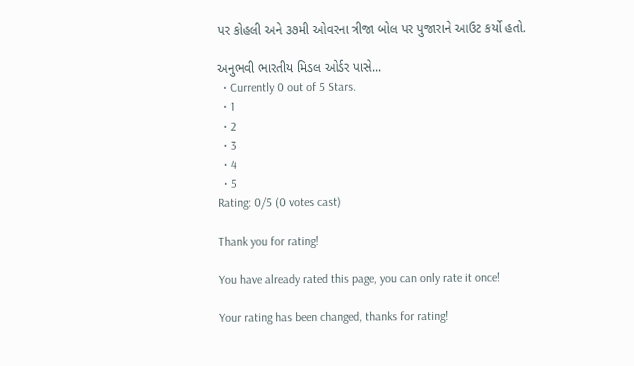પર કોહલી અને ૩૭મી ઓવરના ત્રીજા બોલ પર પુજારાને આઉટ કર્યો હતો.

અનુભવી ભારતીય મિડલ ઓર્ડર પાસે...
  • Currently 0 out of 5 Stars.
  • 1
  • 2
  • 3
  • 4
  • 5
Rating: 0/5 (0 votes cast)

Thank you for rating!

You have already rated this page, you can only rate it once!

Your rating has been changed, thanks for rating!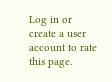Log in or create a user account to rate this page.